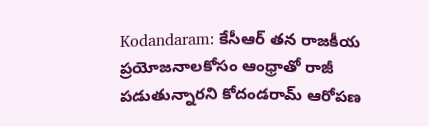Kodandaram: కేసీఆర్ తన రాజకీయ ప్రయోజనాలకోసం ఆంధ్రాతో రాజీ పడుతున్నారని కోదండరామ్ ఆరోపణ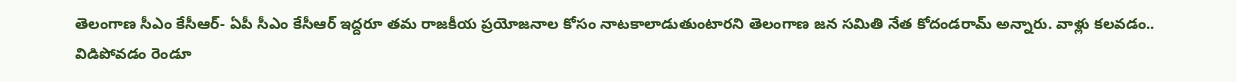తెలంగాణ సీఎం కేసీఆర్- ఏపీ సీఎం కేసీఆర్ ఇద్దరూ తమ రాజకీయ ప్రయోజనాల కోసం నాటకాలాడుతుంటారని తెలంగాణ జన సమితి నేత కోదండరామ్ అన్నారు. వాళ్లు కలవడం.. విడిపోవడం రెండూ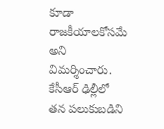కూడా రాజకీయాలకోసమే అని విమర్శించారు. కేసీఆర్ ఢిల్లీలో తన పలుకుబడిని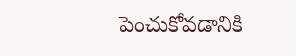పెంచుకోవడానికి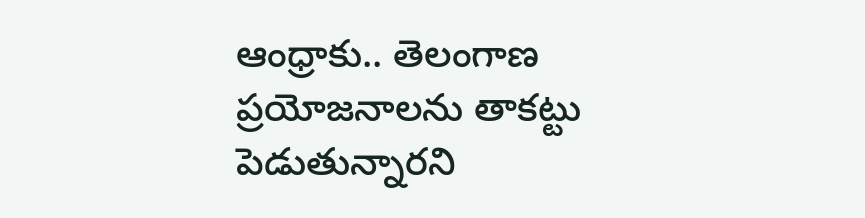ఆంధ్రాకు.. తెలంగాణ ప్రయోజనాలను తాకట్టు పెడుతున్నారని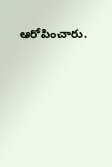ఆరోపించారు.